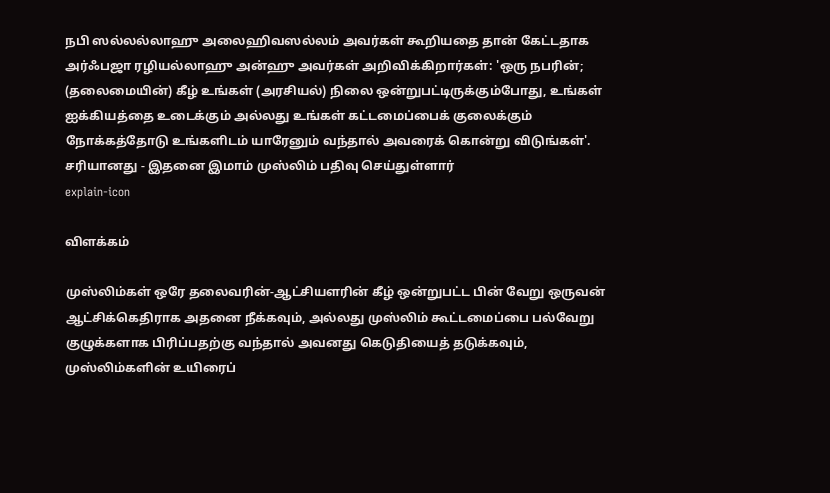நபி ஸல்லல்லாஹு அலைஹிவஸல்லம் அவர்கள் கூறியதை தான் கேட்டதாக அர்ஃபஜா ரழியல்லாஹு அன்ஹு அவர்கள் அறிவிக்கிறார்கள்: 'ஒரு நபரின்; (தலைமையின்) கீழ் உங்கள் (அரசியல்) நிலை ஒன்றுபட்டிருக்கும்போது, உங்கள் ஐக்கியத்தை உடைக்கும் அல்லது உங்கள் கட்டமைப்பைக் குலைக்கும் நோக்கத்தோடு உங்களிடம் யாரேனும் வந்தால் அவரைக் கொன்று விடுங்கள்'. சரியானது - இதனை இமாம் முஸ்லிம் பதிவு செய்துள்ளார்
explain-icon

விளக்கம்

முஸ்லிம்கள் ஒரே தலைவரின்-ஆட்சியளரின் கீழ் ஒன்றுபட்ட பின் வேறு ஒருவன் ஆட்சிக்கெதிராக அதனை நீக்கவும், அல்லது முஸ்லிம் கூட்டமைப்பை பல்வேறு குழுக்களாக பிரிப்பதற்கு வந்தால் அவனது கெடுதியைத் தடுக்கவும், முஸ்லிம்களின் உயிரைப்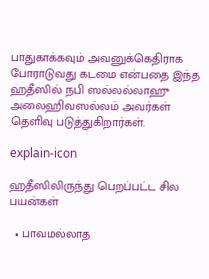பாதுகாக்கவும் அவனுக்கெதிராக போராடுவது கடமை என்பதை இந்த ஹதீஸில் நபி ஸல்லல்லாஹு அலைஹிவஸல்லம் அவர்கள் தெளிவு படுத்துகிறார்கள்.

explain-icon

ஹதீஸிலிருந்து பெறப்பட்ட சில பயன்கள்

  • பாவமல்லாத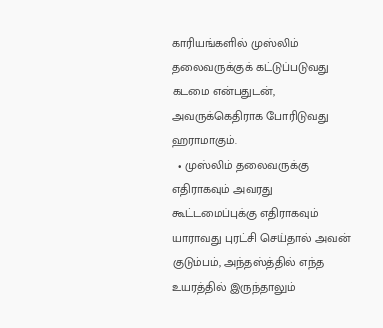காரியங்களில் முஸ்லிம் தலைவருக்குக் கட்டுப்படுவது கடமை என்பதுடன், அவருக்கெதிராக போரிடுவது ஹராமாகும்.
  • முஸ்லிம் தலைவருக்கு எதிராகவும் அவரது கூட்டமைப்புக்கு எதிராகவும் யாராவது புரட்சி செய்தால் அவன் குடும்பம், அந்தஸ்த்தில் எந்த உயரத்தில் இருந்தாலும்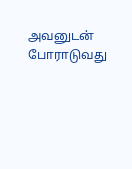அவனுடன் போராடுவது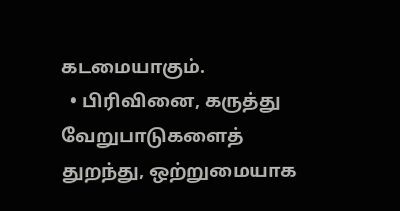கடமையாகும்.
  • பிரிவினை, கருத்து வேறுபாடுகளைத் துறந்து, ஒற்றுமையாக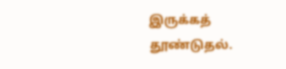இருக்கத் தூண்டுதல்.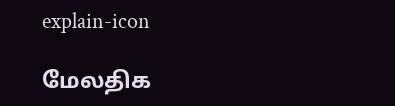explain-icon

மேலதிக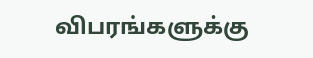விபரங்களுக்கு